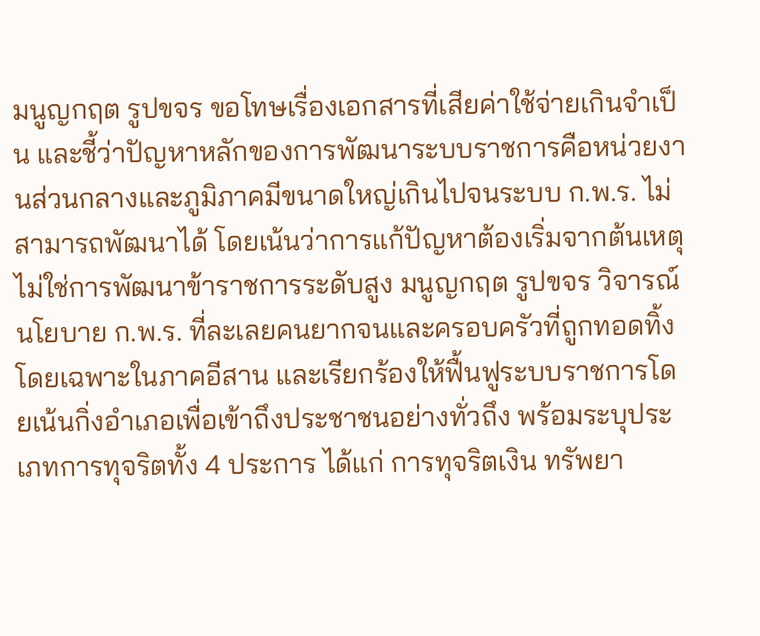มนูญกฤต รูปขจร ขอโทษเรื่องเอกสารที่เสียค่าใช้จ่ายเกินจำเป็น และชี้ว่าปัญหาหลักของการพัฒนาระบบราชการคือหน่วยงานส่วนกลางและภูมิภาคมีขนาดใหญ่เกินไปจนระบบ ก.พ.ร. ไม่สามารถพัฒนาได้ โดยเน้นว่าการแก้ปัญหาต้องเริ่มจากต้นเหตุ ไม่ใช่การพัฒนาข้าราชการระดับสูง มนูญกฤต รูปขจร วิจารณ์นโยบาย ก.พ.ร. ที่ละเลยคนยากจนและครอบครัวที่ถูกทอดทิ้ง โดยเฉพาะในภาคอีสาน และเรียกร้องให้ฟื้นฟูระบบราชการโดยเน้นกิ่งอำเภอเพื่อเข้าถึงประชาชนอย่างทั่วถึง พร้อมระบุประเภทการทุจริตทั้ง 4 ประการ ได้แก่ การทุจริตเงิน ทรัพยา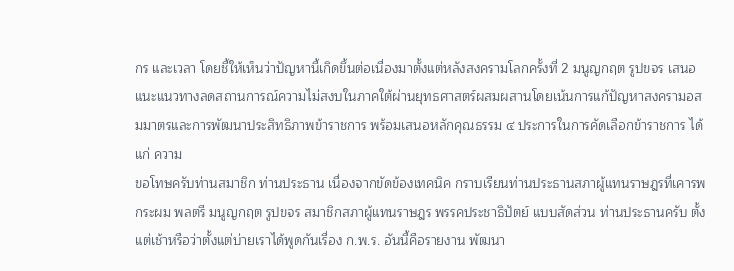กร และเวลา โดยชี้ให้เห็นว่าปัญหานี้เกิดขึ้นต่อเนื่องมาตั้งแต่หลังสงครามโลกครั้งที่ 2 มนูญกฤต รูปขจร เสนอแนะแนวทางลดสถานการณ์ความไม่สงบในภาคใต้ผ่านยุทธศาสตร์ผสมผสานโดยเน้นการแก้ปัญหาสงครามอสมมาตรและการพัฒนาประสิทธิภาพข้าราชการ พร้อมเสนอหลักคุณธรรม ๔ ประการในการคัดเลือกข้าราชการ ได้แก่ ความ
ขอโทษครับท่านสมาชิก ท่านประธาน เนื่องจากขัดข้องเทคนิค กราบเรียนท่านประธานสภาผู้แทนราษฎรที่เคารพ กระผม พลตรี มนูญกฤต รูปขจร สมาชิกสภาผู้แทนราษฎร พรรคประชาธิปัตย์ แบบสัดส่วน ท่านประธานครับ ตั้งแต่เช้าหรือว่าตั้งแต่บ่ายเราได้พูดกันเรื่อง ก.พ.ร. อันนี้คือรายงาน พัฒนา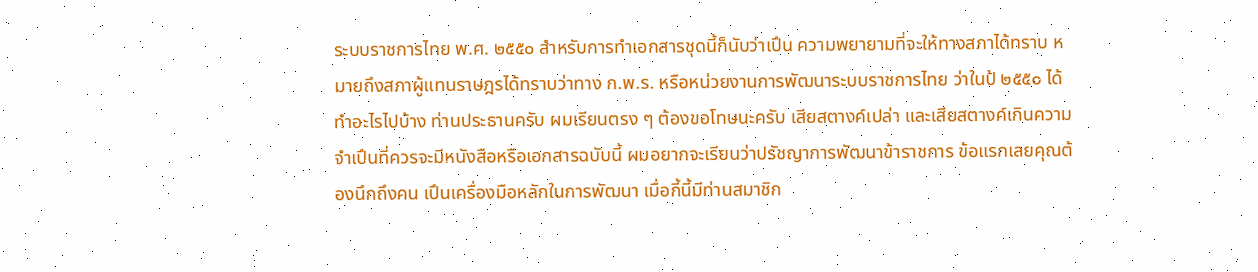ระบบราชการไทย พ.ศ. ๒๕๕๐ สําหรับการทําเอกสารชุดนี้ก็นับว่าเปึน ความพยายามที่จะให้ทางสภาได้ทราบ หมายถึงสภาผู้แทนราษฎรได้ทราบว่าทาง ก.พ.ร. หรือหน่วยงานการพัฒนาระบบราชการไทย ว่าในป้ ๒๕๕๐ ได้ทําอะไรไปบ้าง ท่านประธานครับ ผมเรียนตรง ๆ ต้องขอโทษนะครับ เสียสตางค์เปล่า และเสียสตางค์เกินความจําเปึนที่ควรจะมีหนังสือหรือเอกสารฉบับนี้ ผมอยากจะเรียนว่าปรัชญาการพัฒนาข้าราชการ ข้อแรกเลยคุณต้องนึกถึงคน เปึนเครื่องมือหลักในการพัฒนา เมื่อกี้นี้มีท่านสมาชิก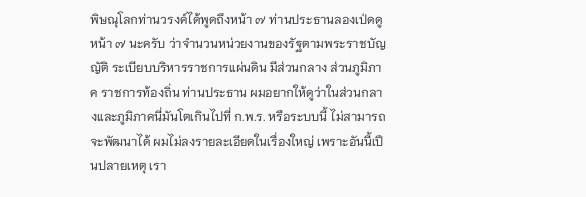พิษณุโลกท่านวรงค์ได้พูดถึงหน้า ๗ ท่านประธานลองเป่ดดูหน้า ๗ นะครับ ว่าจํานวนหน่วยงานของรัฐตามพระราชบัญญัติ ระเบียบบริหารราชการแผ่นดิน มีส่วนกลาง ส่วนภูมิภาค ราชการท้องถิ่น ท่านประธาน ผมอยากให้ดูว่าในส่วนกลางและภูมิภาคนี่มันโตเกินไปที่ ก.พ.ร. หรือระบบนี้ ไม่สามารถจะพัฒนาได้ ผมไม่ลงรายละเอียดในเรื่องใหญ่ เพราะอันนี้เปึนปลายเหตุ เรา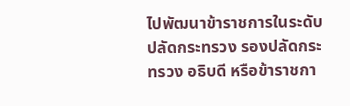ไปพัฒนาข้าราชการในระดับปลัดกระทรวง รองปลัดกระทรวง อธิบดี หรือข้าราชกา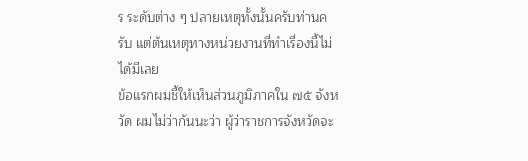ร ระดับต่าง ๆ ปลายเหตุทั้งนั้นครับท่านครับ แต่ต้นเหตุทางหน่วยงานที่ทําเรื่องนี้ไม่ได้มีเลย
ข้อแรกผมชี้ให้เห็นส่วนภูมิภาคใน ๗๕ จังหวัด ผมไม่ว่ากันนะว่า ผู้ว่าราชการจังหวัดจะ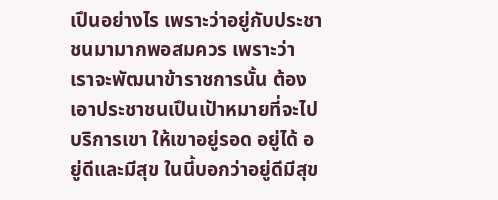เปึนอย่างไร เพราะว่าอยู่กับประชาชนมามากพอสมควร เพราะว่า เราจะพัฒนาข้าราชการนั้น ต้องเอาประชาชนเปึนเปัาหมายที่จะไปบริการเขา ให้เขาอยู่รอด อยู่ได้ อยู่ดีและมีสุข ในนี้บอกว่าอยู่ดีมีสุข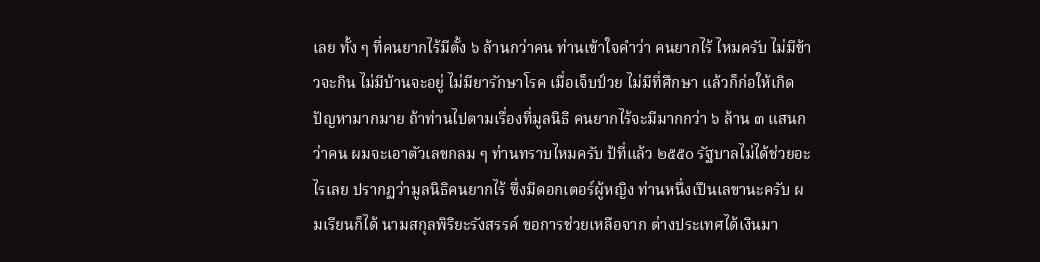เลย ทั้ง ๆ ที่คนยากไร้มีตั้ง ๖ ล้านกว่าคน ท่านเข้าใจคําว่า คนยากไร้ ไหมครับ ไม่มีข้าวจะกิน ไม่มีบ้านจะอยู่ ไม่มียารักษาโรค เมื่อเจ็บป์วย ไม่มีที่ศึกษา แล้วก็ก่อให้เกิดปัญหามากมาย ถ้าท่านไปตามเรื่องที่มูลนิธิ คนยากไร้จะมีมากกว่า ๖ ล้าน ๓ แสนกว่าคน ผมจะเอาตัวเลขกลม ๆ ท่านทราบไหมครับ ป้ที่แล้ว ๒๕๕๐ รัฐบาลไม่ได้ช่วยอะไรเลย ปรากฏว่ามูลนิธิคนยากไร้ ซึ่งมีดอกเตอร์ผู้หญิง ท่านหนึ่งเปึนเลขานะครับ ผมเรียนก็ได้ นามสกุลพิริยะรังสรรค์ ขอการช่วยเหลือจาก ต่างประเทศได้เงินมา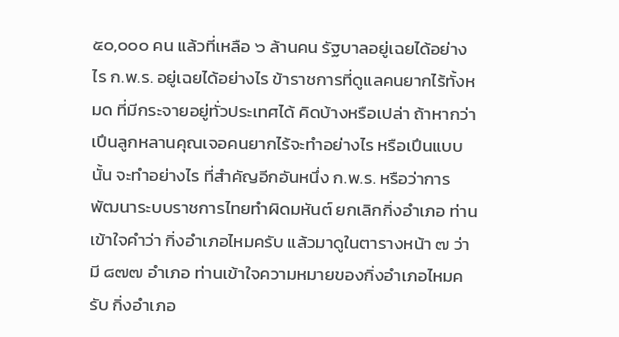๕๐,๐๐๐ คน แล้วที่เหลือ ๖ ล้านคน รัฐบาลอยู่เฉยได้อย่างไร ก.พ.ร. อยู่เฉยได้อย่างไร ข้าราชการที่ดูแลคนยากไร้ทั้งหมด ที่มีกระจายอยู่ทั่วประเทศได้ คิดบ้างหรือเปล่า ถ้าหากว่าเปึนลูกหลานคุณเจอคนยากไร้จะทําอย่างไร หรือเปึนแบบนั้น จะทําอย่างไร ที่สําคัญอีกอันหนึ่ง ก.พ.ร. หรือว่าการพัฒนาระบบราชการไทยทําผิดมหันต์ ยกเลิกกิ่งอําเภอ ท่านเข้าใจคําว่า กิ่งอําเภอไหมครับ แล้วมาดูในตารางหน้า ๗ ว่ามี ๘๗๗ อําเภอ ท่านเข้าใจความหมายของกิ่งอําเภอไหมครับ กิ่งอําเภอ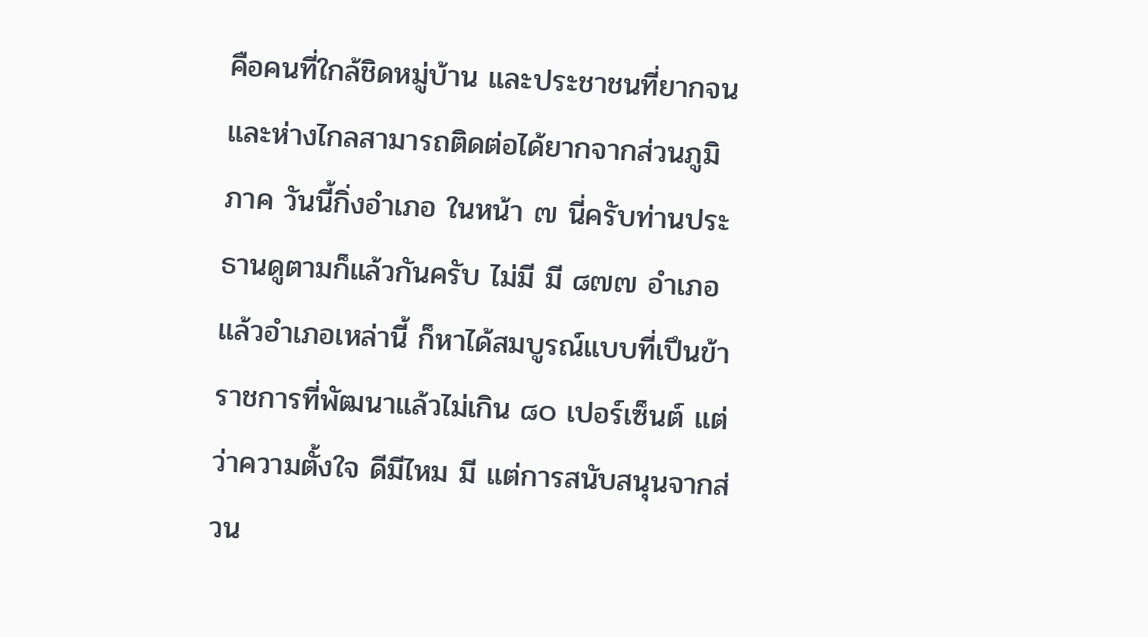คือคนที่ใกล้ชิดหมู่บ้าน และประชาชนที่ยากจนและห่างไกลสามารถติดต่อได้ยากจากส่วนภูมิภาค วันนี้กิ่งอําเภอ ในหน้า ๗ นี่ครับท่านประธานดูตามก็แล้วกันครับ ไม่มี มี ๘๗๗ อําเภอ แล้วอําเภอเหล่านี้ ก็หาได้สมบูรณ์แบบที่เปึนข้าราชการที่พัฒนาแล้วไม่เกิน ๘๐ เปอร์เซ็นต์ แต่ว่าความตั้งใจ ดีมีไหม มี แต่การสนับสนุนจากส่วน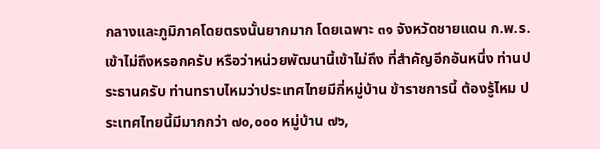กลางและภูมิภาคโดยตรงนั้นยากมาก โดยเฉพาะ ๓๑ จังหวัดชายแดน ก.พ.ร. เข้าไม่ถึงหรอกครับ หรือว่าหน่วยพัฒนานี้เข้าไม่ถึง ที่สําคัญอีกอันหนึ่ง ท่านประธานครับ ท่านทราบไหมว่าประเทศไทยมีกี่หมู่บ้าน ข้าราชการนี้ ต้องรู้ไหม ประเทศไทยนี้มีมากกว่า ๗๐,๐๐๐ หมู่บ้าน ๗๖,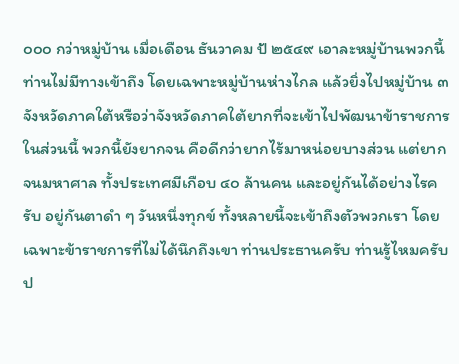๐๐๐ กว่าหมู่บ้าน เมื่อเดือน ธันวาคม ป้ ๒๕๔๙ เอาละหมู่บ้านพวกนี้ท่านไม่มีทางเข้าถึง โดยเฉพาะหมู่บ้านห่างไกล แล้วยิ่งไปหมู่บ้าน ๓ จังหวัดภาคใต้หรือว่าจังหวัดภาคใต้ยากที่จะเข้าไปพัฒนาข้าราชการ ในส่วนนี้ พวกนี้ยังยากจน คือดีกว่ายากไร้มาหน่อยบางส่วน แต่ยากจนมหาศาล ทั้งประเทศมีเกือบ ๔๐ ล้านคน และอยู่กันได้อย่างไรครับ อยู่กันตาดํา ๆ วันหนึ่งทุกข์ ทั้งหลายนี้จะเข้าถึงตัวพวกเรา โดยเฉพาะข้าราชการที่ไม่ได้นึกถึงเขา ท่านประธานครับ ท่านรู้ไหมครับป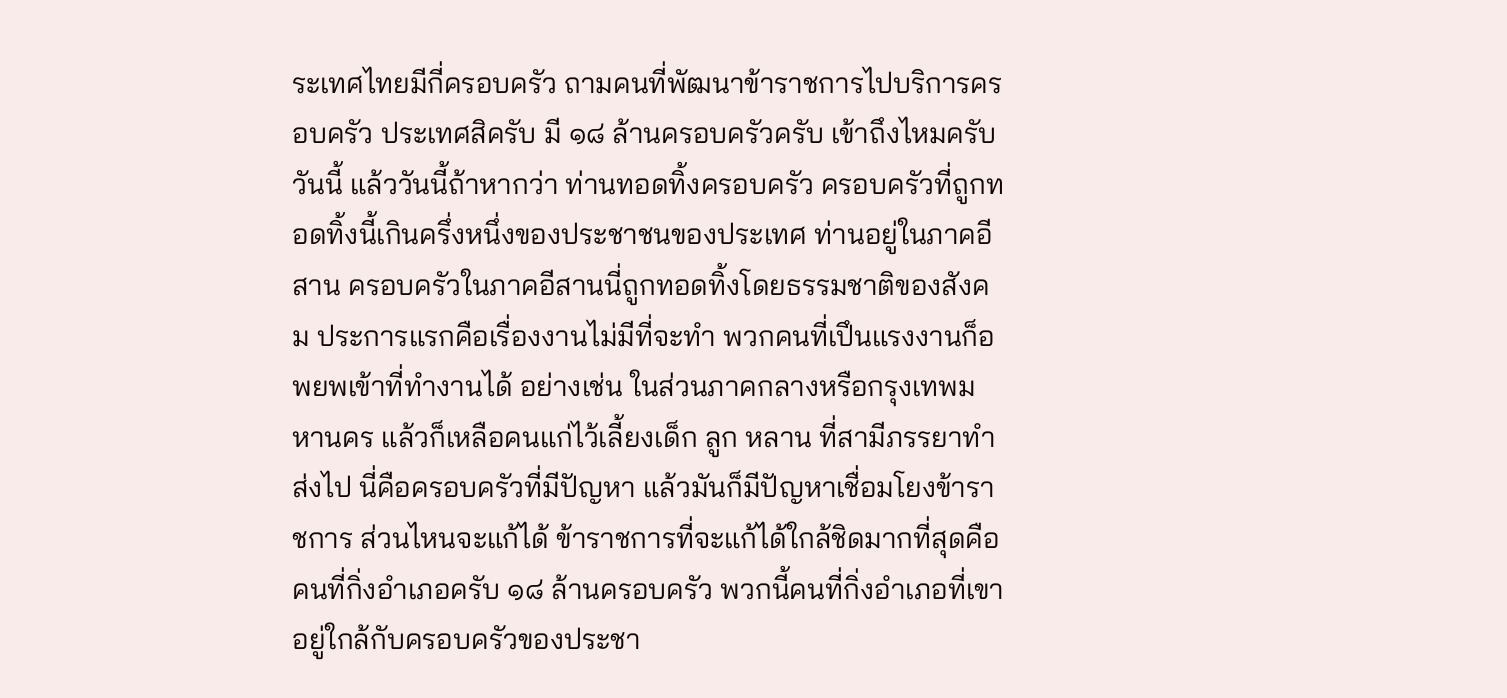ระเทศไทยมีกี่ครอบครัว ถามคนที่พัฒนาข้าราชการไปบริการครอบครัว ประเทศสิครับ มี ๑๘ ล้านครอบครัวครับ เข้าถึงไหมครับวันนี้ แล้ววันนี้ถ้าหากว่า ท่านทอดทิ้งครอบครัว ครอบครัวที่ถูกทอดทิ้งนี้เกินครึ่งหนึ่งของประชาชนของประเทศ ท่านอยู่ในภาคอีสาน ครอบครัวในภาคอีสานนี่ถูกทอดทิ้งโดยธรรมชาติของสังคม ประการแรกคือเรื่องงานไม่มีที่จะทํา พวกคนที่เปึนแรงงานก็อพยพเข้าที่ทํางานได้ อย่างเช่น ในส่วนภาคกลางหรือกรุงเทพมหานคร แล้วก็เหลือคนแก่ไว้เลี้ยงเด็ก ลูก หลาน ที่สามีภรรยาทําส่งไป นี่คือครอบครัวที่มีปัญหา แล้วมันก็มีปัญหาเชื่อมโยงข้าราชการ ส่วนไหนจะแก้ได้ ข้าราชการที่จะแก้ได้ใกล้ชิดมากที่สุดคือ คนที่กิ่งอําเภอครับ ๑๘ ล้านครอบครัว พวกนี้คนที่กิ่งอําเภอที่เขาอยู่ใกล้กับครอบครัวของประชา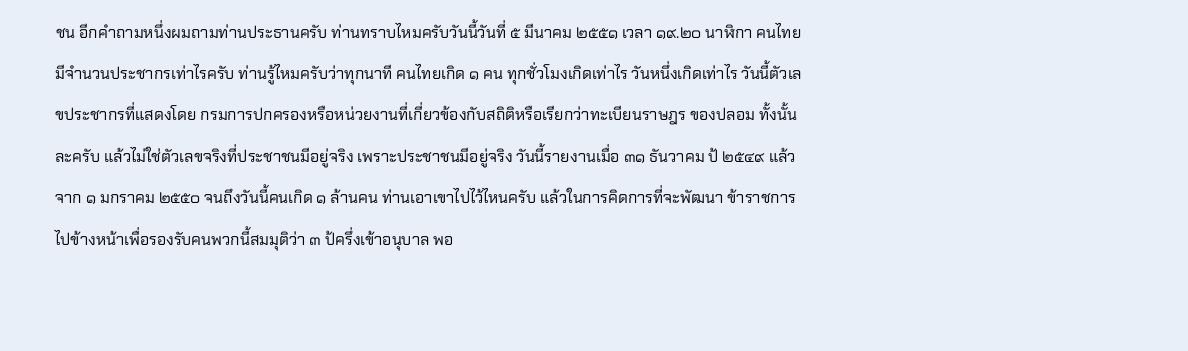ชน อีกคําถามหนึ่งผมถามท่านประธานครับ ท่านทราบไหมครับวันนี้วันที่ ๕ มีนาคม ๒๕๕๑ เวลา ๑๙.๒๐ นาฬิกา คนไทยมีจํานวนประชากรเท่าไรครับ ท่านรู้ไหมครับว่าทุกนาที คนไทยเกิด ๑ คน ทุกชั่วโมงเกิดเท่าไร วันหนึ่งเกิดเท่าไร วันนี้ตัวเลขประชากรที่แสดงโดย กรมการปกครองหรือหน่วยงานที่เกี่ยวข้องกับสถิติหรือเรียกว่าทะเบียนราษฎร ของปลอม ทั้งนั้นละครับ แล้วไม่ใช่ตัวเลขจริงที่ประชาชนมีอยู่จริง เพราะประชาชนมีอยู่จริง วันนี้รายงานเมื่อ ๓๑ ธันวาคม ป้ ๒๕๔๙ แล้วจาก ๑ มกราคม ๒๕๕๐ จนถึงวันนี้คนเกิด ๑ ล้านคน ท่านเอาเขาไปไว้ไหนครับ แล้วในการคิดการที่จะพัฒนา ข้าราชการไปข้างหน้าเพื่อรองรับคนพวกนี้สมมุติว่า ๓ ป้ครึ่งเข้าอนุบาล พอ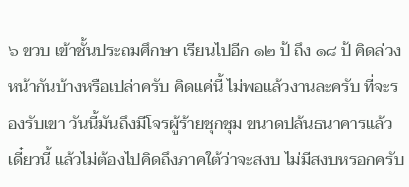๖ ขวบ เข้าชั้นประถมศึกษา เรียนไปอีก ๑๒ ป้ ถึง ๑๘ ป้ คิดล่วงหน้ากันบ้างหรือเปล่าครับ คิดแค่นี้ ไม่พอแล้วงานละครับ ที่จะรองรับเขา วันนี้มันถึงมีโจรผู้ร้ายชุกชุม ขนาดปล้นธนาคารแล้ว เดี๋ยวนี้ แล้วไม่ต้องไปคิดถึงภาคใต้ว่าจะสงบ ไม่มีสงบหรอกครับ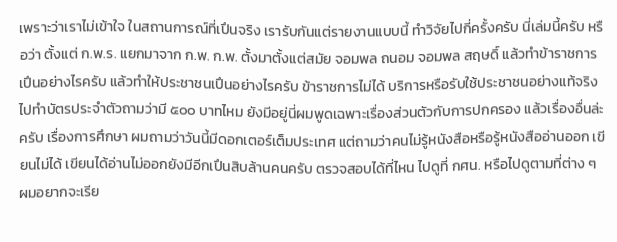เพราะว่าเราไม่เข้าใจ ในสถานการณ์ที่เปึนจริง เรารับกันแต่รายงานแบบนี้ ทําวิจัยไปกี่ครั้งครับ นี่เล่มนี้ครับ หรือว่า ตั้งแต่ ก.พ.ร. แยกมาจาก ก.พ. ก.พ. ตั้งมาตั้งแต่สมัย จอมพล ถนอม จอมพล สฤษดิ์ แล้วทําข้าราชการเปึนอย่างไรครับ แล้วทําให้ประชาชนเปึนอย่างไรครับ ข้าราชการไม่ได้ บริการหรือรับใช้ประชาชนอย่างแท้จริง ไปทําบัตรประจําตัวถามว่ามี ๕๐๐ บาทไหม ยังมีอยู่นี่ผมพูดเฉพาะเรื่องส่วนตัวกับการปกครอง แล้วเรื่องอื่นล่ะครับ เรื่องการศึกษา ผมถามว่าวันนี้มีดอกเตอร์เต็มประเทศ แต่ถามว่าคนไม่รู้หนังสือหรือรู้หนังสืออ่านออก เขียนไม่ได้ เขียนได้อ่านไม่ออกยังมีอีกเปึนสิบล้านคนครับ ตรวจสอบได้ที่ไหน ไปดูที่ กศน. หรือไปดูตามที่ต่าง ๆ ผมอยากจะเรีย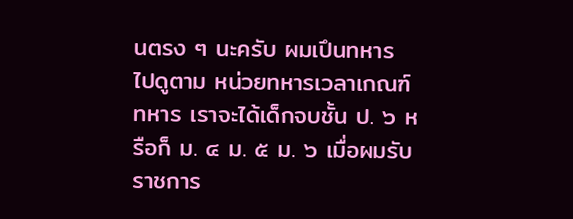นตรง ๆ นะครับ ผมเปึนทหาร ไปดูตาม หน่วยทหารเวลาเกณฑ์ทหาร เราจะได้เด็กจบชั้น ป. ๖ หรือก็ ม. ๔ ม. ๕ ม. ๖ เมื่อผมรับราชการ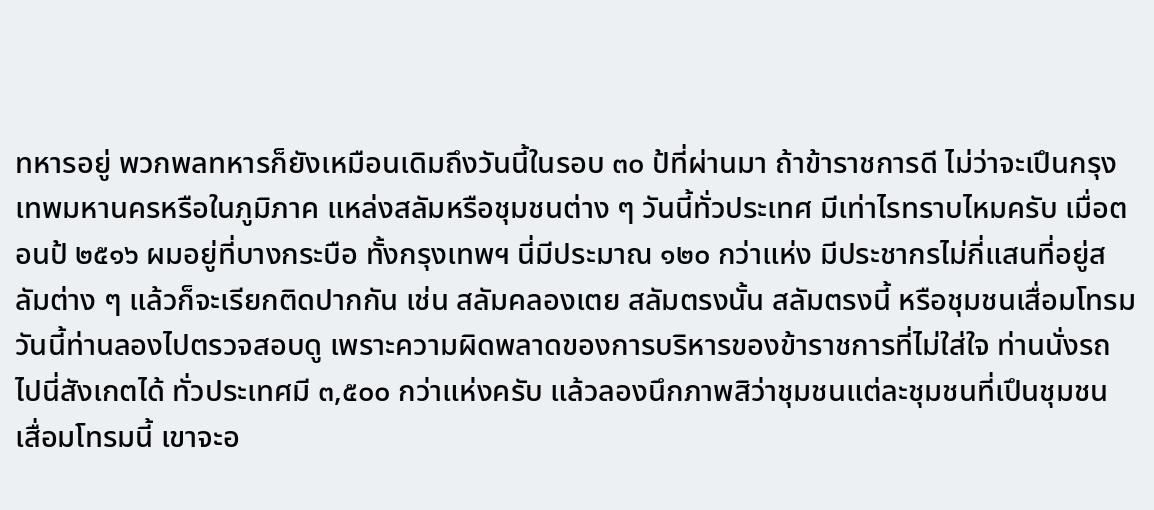ทหารอยู่ พวกพลทหารก็ยังเหมือนเดิมถึงวันนี้ในรอบ ๓๐ ป้ที่ผ่านมา ถ้าข้าราชการดี ไม่ว่าจะเปึนกรุงเทพมหานครหรือในภูมิภาค แหล่งสลัมหรือชุมชนต่าง ๆ วันนี้ทั่วประเทศ มีเท่าไรทราบไหมครับ เมื่อตอนป้ ๒๕๑๖ ผมอยู่ที่บางกระบือ ทั้งกรุงเทพฯ นี่มีประมาณ ๑๒๐ กว่าแห่ง มีประชากรไม่กี่แสนที่อยู่สลัมต่าง ๆ แล้วก็จะเรียกติดปากกัน เช่น สลัมคลองเตย สลัมตรงนั้น สลัมตรงนี้ หรือชุมชนเสื่อมโทรม วันนี้ท่านลองไปตรวจสอบดู เพราะความผิดพลาดของการบริหารของข้าราชการที่ไม่ใส่ใจ ท่านนั่งรถไปนี่สังเกตได้ ทั่วประเทศมี ๓,๕๐๐ กว่าแห่งครับ แล้วลองนึกภาพสิว่าชุมชนแต่ละชุมชนที่เปึนชุมชน เสื่อมโทรมนี้ เขาจะอ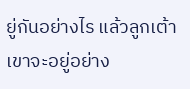ยู่กันอย่างไร แล้วลูกเต้าเขาจะอยู่อย่าง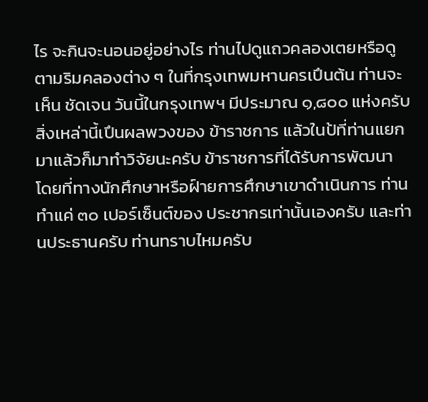ไร จะกินจะนอนอยู่อย่างไร ท่านไปดูแถวคลองเตยหรือดูตามริมคลองต่าง ๆ ในที่กรุงเทพมหานครเปึนต้น ท่านจะเห็น ชัดเจน วันนี้ในกรุงเทพฯ มีประมาณ ๑,๘๐๐ แห่งครับ สิ่งเหล่านี้เปึนผลพวงของ ข้าราชการ แล้วในป้ที่ท่านแยกมาแล้วก็มาทําวิจัยนะครับ ข้าราชการที่ได้รับการพัฒนา โดยที่ทางนักศึกษาหรือฝ์ายการศึกษาเขาดําเนินการ ท่านทําแค่ ๓๐ เปอร์เซ็นต์ของ ประชากรเท่านั้นเองครับ และท่านประธานครับ ท่านทราบไหมครับ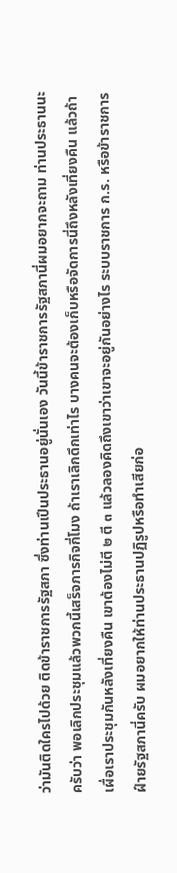ว่ามันติดใครไปด้วย ติดข้าราชการรัฐสภา ซึ่งท่านเปึนประธานอยู่นั่นเอง วันนี้ข้าราชการรัฐสภานี่ผมอยากจะถาม ท่านประธานนะครับว่า พอเลิกประชุมแล้วพวกนี้เสร็จภารกิจกี่โมง ถ้าเราเลิกดึกเท่าไร บางคนจะต้องเก็บหรือจัดการนี่ถึงหลังเที่ยงคืน แล้วถ้าเผื่อเราประชุมกันหลังเที่ยงคืน เขาต้องไม่ตี ๒ ตี ๓ แล้วลองคิดถึงเขาว่าเขาจะอยู่กันอย่างไร ระบบราชการ ก.ร. หรือข้าราชการฝ์ายรัฐสภานี่ครับ ผมอยากให้ท่านประธานปฏิรูปหรือทําเสียก่อ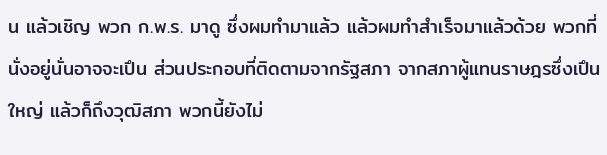น แล้วเชิญ พวก ก.พ.ร. มาดู ซึ่งผมทํามาแล้ว แล้วผมทําสําเร็จมาแล้วด้วย พวกที่นั่งอยู่นั่นอาจจะเปึน ส่วนประกอบที่ติดตามจากรัฐสภา จากสภาผู้แทนราษฎรซึ่งเปึนใหญ่ แล้วก็ถึงวุฒิสภา พวกนี้ยังไม่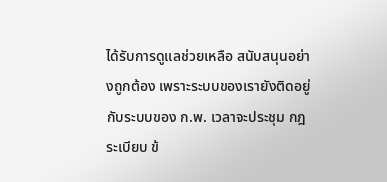ได้รับการดูแลช่วยเหลือ สนับสนุนอย่างถูกต้อง เพราะระบบของเรายังติดอยู่กับระบบของ ก.พ. เวลาจะประชุม กฎ ระเบียบ ข้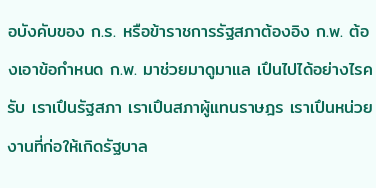อบังคับของ ก.ร. หรือข้าราชการรัฐสภาต้องอิง ก.พ. ต้องเอาข้อกําหนด ก.พ. มาช่วยมาดูมาแล เปึนไปได้อย่างไรครับ เราเปึนรัฐสภา เราเปึนสภาผู้แทนราษฎร เราเปึนหน่วยงานที่ก่อให้เกิดรัฐบาล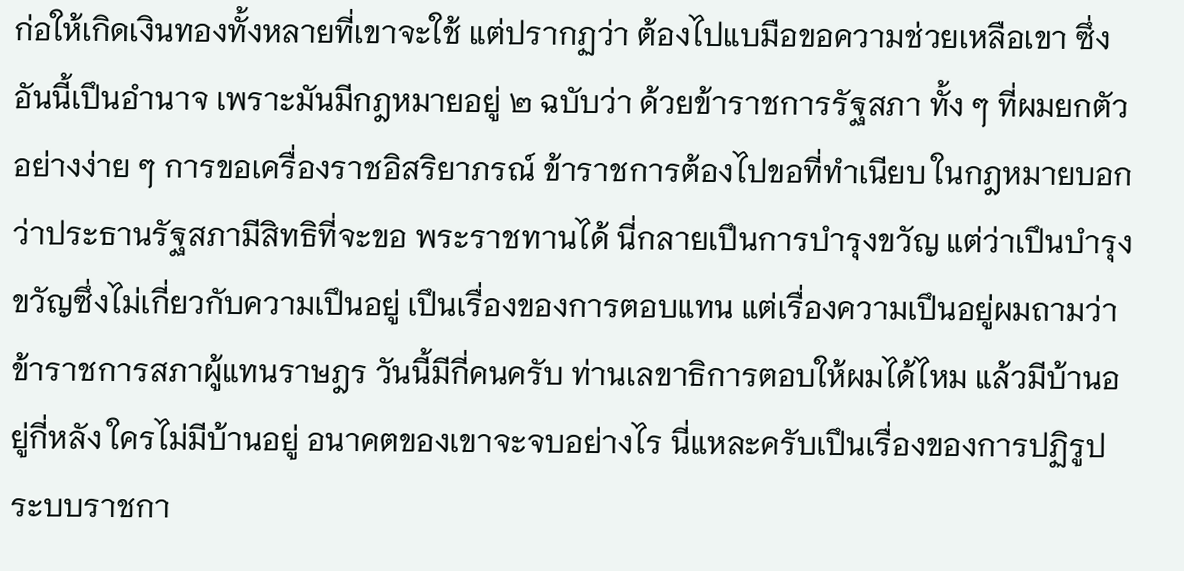ก่อให้เกิดเงินทองทั้งหลายที่เขาจะใช้ แต่ปรากฏว่า ต้องไปแบมือขอความช่วยเหลือเขา ซึ่งอันนี้เปึนอํานาจ เพราะมันมีกฎหมายอยู่ ๒ ฉบับว่า ด้วยข้าราชการรัฐสภา ทั้ง ๆ ที่ผมยกตัวอย่างง่าย ๆ การขอเครื่องราชอิสริยาภรณ์ ข้าราชการต้องไปขอที่ทําเนียบ ในกฎหมายบอกว่าประธานรัฐสภามีสิทธิที่จะขอ พระราชทานได้ นี่กลายเปึนการบํารุงขวัญ แต่ว่าเปึนบํารุงขวัญซึ่งไม่เกี่ยวกับความเปึนอยู่ เปึนเรื่องของการตอบแทน แต่เรื่องความเปึนอยู่ผมถามว่าข้าราชการสภาผู้แทนราษฎร วันนี้มีกี่คนครับ ท่านเลขาธิการตอบให้ผมได้ไหม แล้วมีบ้านอยู่กี่หลัง ใครไม่มีบ้านอยู่ อนาคตของเขาจะจบอย่างไร นี่แหละครับเปึนเรื่องของการปฏิรูประบบราชกา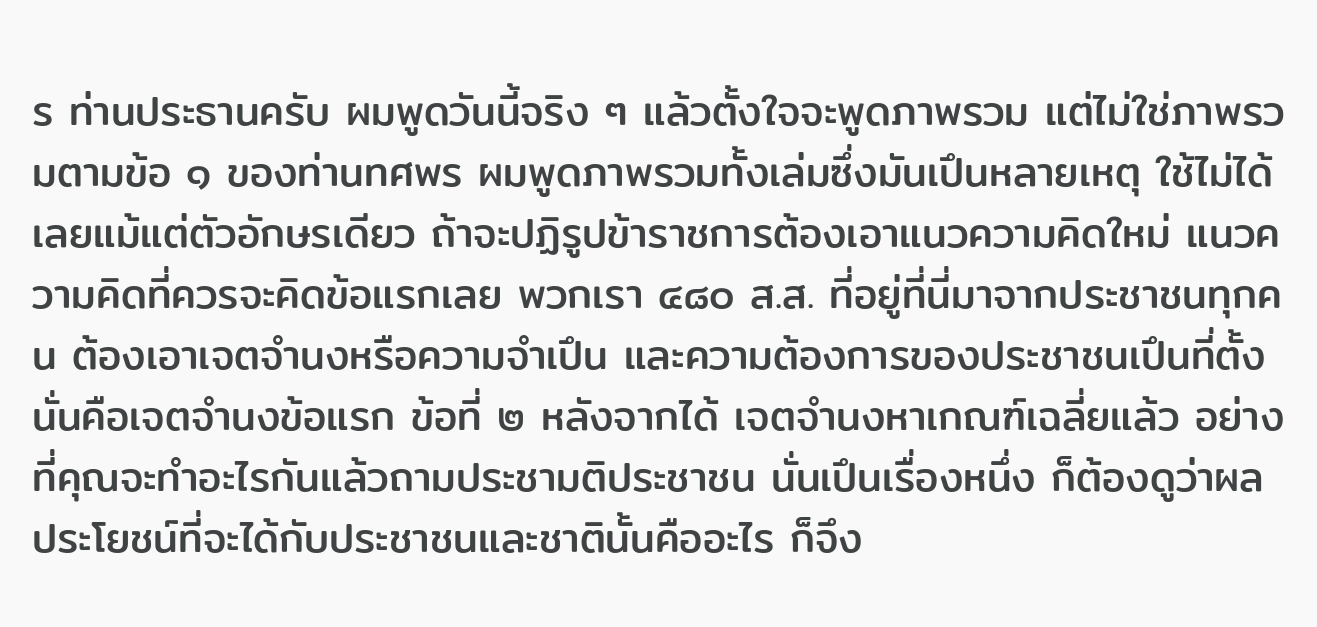ร ท่านประธานครับ ผมพูดวันนี้จริง ๆ แล้วตั้งใจจะพูดภาพรวม แต่ไม่ใช่ภาพรวมตามข้อ ๑ ของท่านทศพร ผมพูดภาพรวมทั้งเล่มซึ่งมันเปึนหลายเหตุ ใช้ไม่ได้เลยแม้แต่ตัวอักษรเดียว ถ้าจะปฏิรูปข้าราชการต้องเอาแนวความคิดใหม่ แนวความคิดที่ควรจะคิดข้อแรกเลย พวกเรา ๔๘๐ ส.ส. ที่อยู่ที่นี่มาจากประชาชนทุกคน ต้องเอาเจตจํานงหรือความจําเปึน และความต้องการของประชาชนเปึนที่ตั้ง นั่นคือเจตจํานงข้อแรก ข้อที่ ๒ หลังจากได้ เจตจํานงหาเกณฑ์เฉลี่ยแล้ว อย่างที่คุณจะทําอะไรกันแล้วถามประชามติประชาชน นั่นเปึนเรื่องหนึ่ง ก็ต้องดูว่าผลประโยชน์ที่จะได้กับประชาชนและชาตินั้นคืออะไร ก็จึง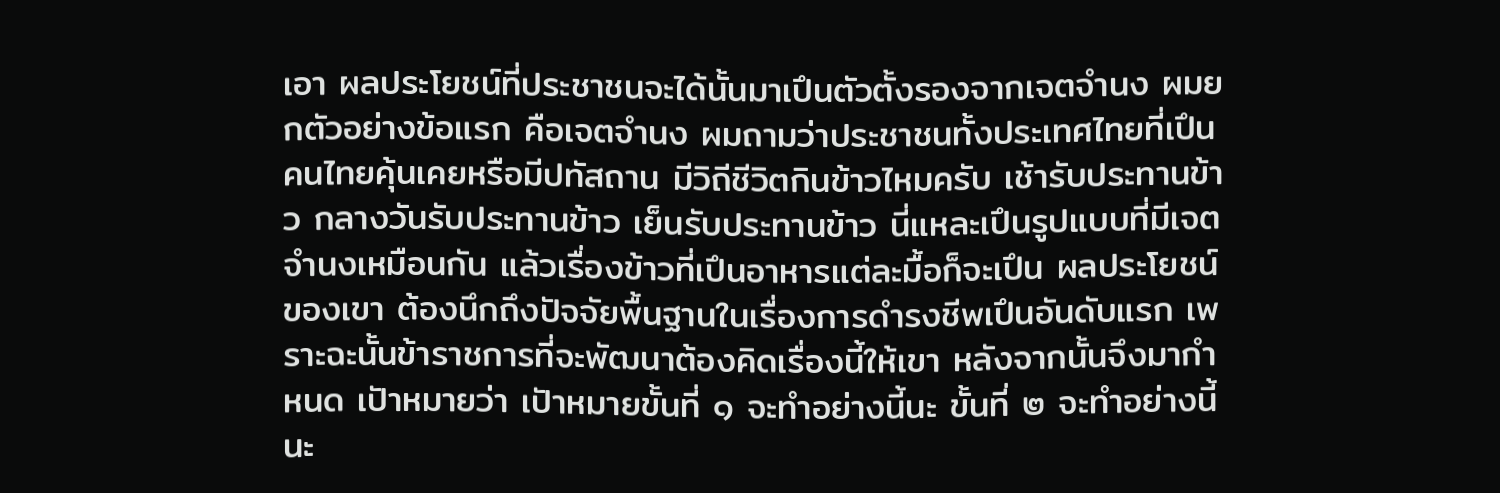เอา ผลประโยชน์ที่ประชาชนจะได้นั้นมาเปึนตัวตั้งรองจากเจตจํานง ผมยกตัวอย่างข้อแรก คือเจตจํานง ผมถามว่าประชาชนทั้งประเทศไทยที่เปึนคนไทยคุ้นเคยหรือมีปทัสถาน มีวิถีชีวิตกินข้าวไหมครับ เช้ารับประทานข้าว กลางวันรับประทานข้าว เย็นรับประทานข้าว นี่แหละเปึนรูปแบบที่มีเจตจํานงเหมือนกัน แล้วเรื่องข้าวที่เปึนอาหารแต่ละมื้อก็จะเปึน ผลประโยชน์ของเขา ต้องนึกถึงปัจจัยพื้นฐานในเรื่องการดํารงชีพเปึนอันดับแรก เพราะฉะนั้นข้าราชการที่จะพัฒนาต้องคิดเรื่องนี้ให้เขา หลังจากนั้นจึงมากําหนด เปัาหมายว่า เปัาหมายขั้นที่ ๑ จะทําอย่างนี้นะ ขั้นที่ ๒ จะทําอย่างนี้นะ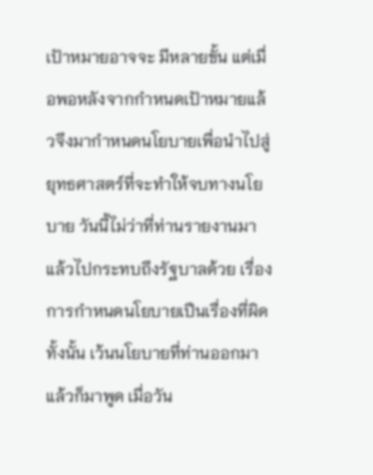เปัาหมายอาจจะ มีหลายขั้น แต่เมื่อพอหลังจากกําหนดเปัาหมายแล้วจึงมากําหนดนโยบายเพื่อนําไปสู่ ยุทธศาสตร์ที่จะทําให้จบทางนโยบาย วันนี้ไม่ว่าที่ท่านรายงานมาแล้วไปกระทบถึงรัฐบาลด้วย เรื่องการกําหนดนโยบายเปึนเรื่องที่ผิดทั้งนั้น เว้นนโยบายที่ท่านออกมาแล้วก็มาพูด เมื่อวัน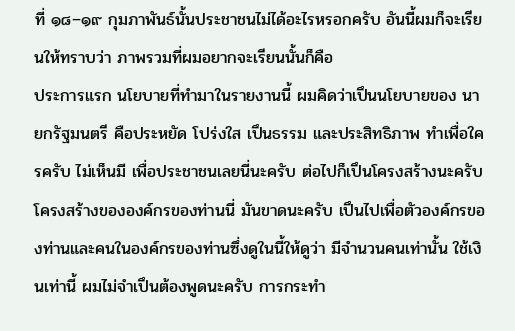ที่ ๑๘–๑๙ กุมภาพันธ์นั้นประชาชนไม่ได้อะไรหรอกครับ อันนี้ผมก็จะเรียนให้ทราบว่า ภาพรวมที่ผมอยากจะเรียนนั้นก็คือ
ประการแรก นโยบายที่ทํามาในรายงานนี้ ผมคิดว่าเปึนนโยบายของ นายกรัฐมนตรี คือประหยัด โปร่งใส เปึนธรรม และประสิทธิภาพ ทําเพื่อใครครับ ไม่เห็นมี เพื่อประชาชนเลยนี่นะครับ ต่อไปก็เปึนโครงสร้างนะครับ โครงสร้างขององค์กรของท่านนี่ มันขาดนะครับ เปึนไปเพื่อตัวองค์กรของท่านและคนในองค์กรของท่านซึ่งดูในนี้ให้ดูว่า มีจํานวนคนเท่านั้น ใช้เงินเท่านี้ ผมไม่จําเปึนต้องพูดนะครับ การกระทํา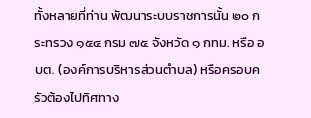ทั้งหลายที่ท่าน พัฒนาระบบราชการนั้น ๒๐ กระทรวง ๑๕๔ กรม ๗๕ จังหวัด ๑ กทม. หรือ อบต. (องค์การบริหารส่วนตําบล) หรือครอบครัวต้องไปทิศทาง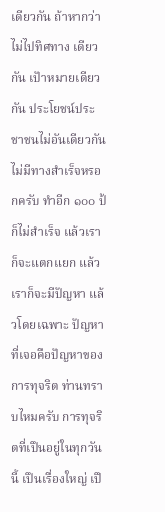เดียวกัน ถ้าหากว่าไม่ไปทิศทาง เดียวกัน เปัาหมายเดียวกัน ประโยชน์ประชาชนไม่อันเดียวกันไม่มีทางสําเร็จหรอกครับ ทําอีก ๑๐๐ ป้ ก็ไม่สําเร็จ แล้วเราก็จะแตกแยก แล้วเราก็จะมีปัญหา แล้วโดยเฉพาะ ปัญหาที่เจอคือปัญหาของการทุจริต ท่านทราบไหมครับ การทุจริตที่เปึนอยู่ในทุกวันนี้ เปึนเรื่องใหญ่ เปึ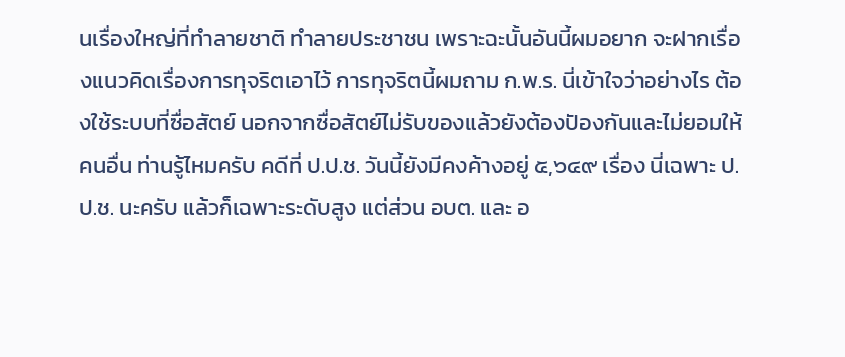นเรื่องใหญ่ที่ทําลายชาติ ทําลายประชาชน เพราะฉะนั้นอันนี้ผมอยาก จะฝากเรื่องแนวคิดเรื่องการทุจริตเอาไว้ การทุจริตนี้ผมถาม ก.พ.ร. นี่เข้าใจว่าอย่างไร ต้องใช้ระบบที่ซื่อสัตย์ นอกจากซื่อสัตย์ไม่รับของแล้วยังต้องปัองกันและไม่ยอมให้คนอื่น ท่านรู้ไหมครับ คดีที่ ป.ป.ช. วันนี้ยังมีคงค้างอยู่ ๕,๖๔๙ เรื่อง นี่เฉพาะ ป.ป.ช. นะครับ แล้วก็เฉพาะระดับสูง แต่ส่วน อบต. และ อ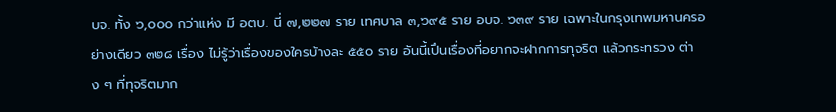บจ. ทั้ง ๖,๐๐๐ กว่าแห่ง มี อตบ. นี่ ๗,๒๒๗ ราย เทศบาล ๓,๖๙๕ ราย อบจ. ๖๓๙ ราย เฉพาะในกรุงเทพมหานครอย่างเดียว ๓๒๘ เรื่อง ไม่รู้ว่าเรื่องของใครบ้างละ ๕๕๐ ราย อันนี้เปึนเรื่องที่อยากจะฝากการทุจริต แล้วกระทรวง ต่าง ๆ ที่ทุจริตมาก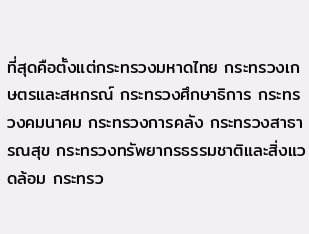ที่สุดคือตั้งแต่กระทรวงมหาดไทย กระทรวงเกษตรและสหกรณ์ กระทรวงศึกษาธิการ กระทรวงคมนาคม กระทรวงการคลัง กระทรวงสาธารณสุข กระทรวงทรัพยากรธรรมชาติและสิ่งแวดล้อม กระทรว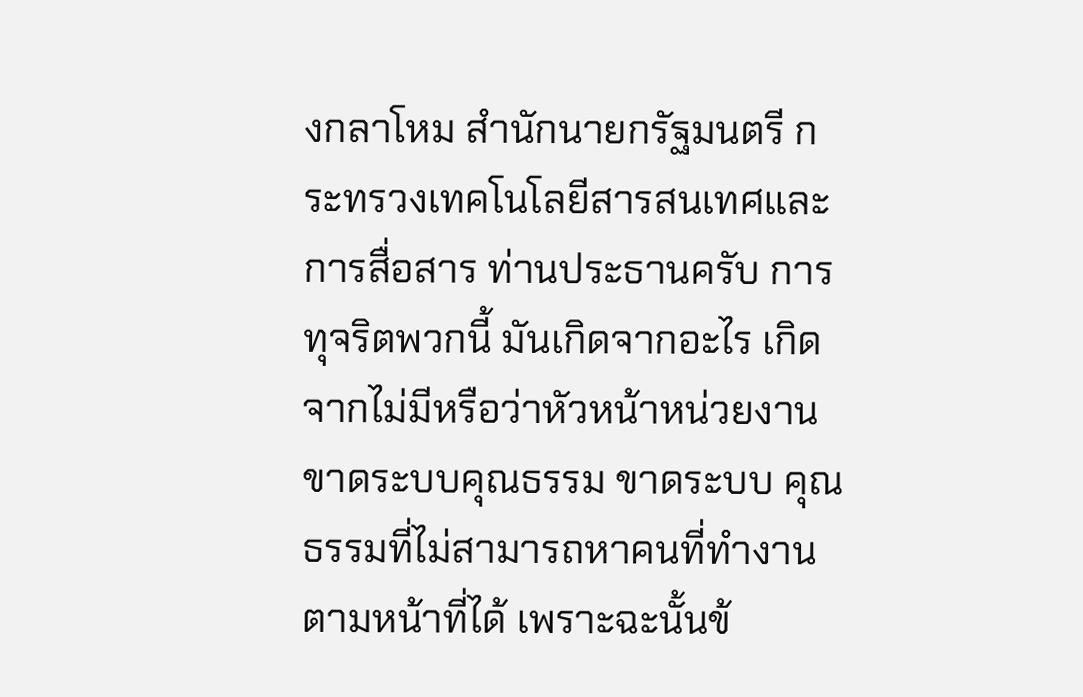งกลาโหม สํานักนายกรัฐมนตรี กระทรวงเทคโนโลยีสารสนเทศและการสื่อสาร ท่านประธานครับ การทุจริตพวกนี้ มันเกิดจากอะไร เกิดจากไม่มีหรือว่าหัวหน้าหน่วยงานขาดระบบคุณธรรม ขาดระบบ คุณธรรมที่ไม่สามารถหาคนที่ทํางานตามหน้าที่ได้ เพราะฉะนั้นข้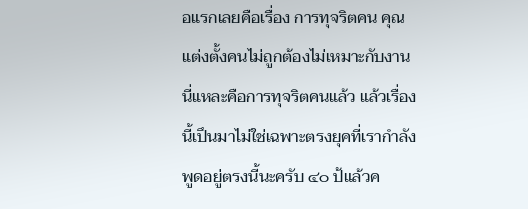อแรกเลยคือเรื่อง การทุจริตคน คุณแต่งตั้งคนไม่ถูกต้องไม่เหมาะกับงาน นี่แหละคือการทุจริตคนแล้ว แล้วเรื่องนี้เปึนมาไม่ใช่เฉพาะตรงยุคที่เรากําลังพูดอยู่ตรงนี้นะครับ ๔๐ ป้แล้วค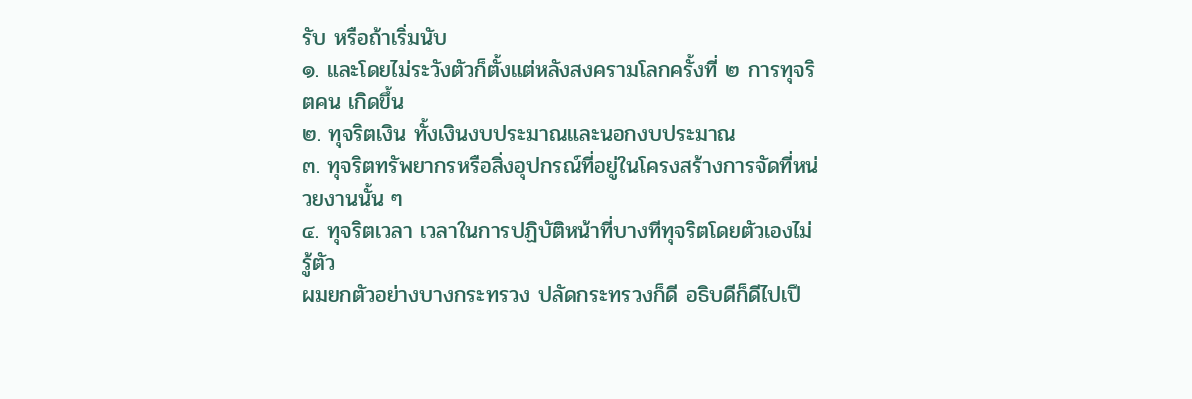รับ หรือถ้าเริ่มนับ
๑. และโดยไม่ระวังตัวก็ตั้งแต่หลังสงครามโลกครั้งที่ ๒ การทุจริตคน เกิดขึ้น
๒. ทุจริตเงิน ทั้งเงินงบประมาณและนอกงบประมาณ
๓. ทุจริตทรัพยากรหรือสิ่งอุปกรณ์ที่อยู่ในโครงสร้างการจัดที่หน่วยงานนั้น ๆ
๔. ทุจริตเวลา เวลาในการปฏิบัติหน้าที่บางทีทุจริตโดยตัวเองไม่รู้ตัว
ผมยกตัวอย่างบางกระทรวง ปลัดกระทรวงก็ดี อธิบดีก็ดีไปเปึ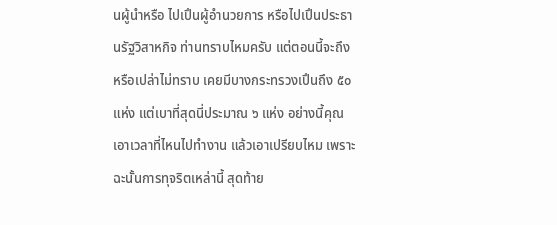นผู้นําหรือ ไปเปึนผู้อํานวยการ หรือไปเปึนประธานรัฐวิสาหกิจ ท่านทราบไหมครับ แต่ตอนนี้จะถึง หรือเปล่าไม่ทราบ เคยมีบางกระทรวงเปึนถึง ๕๐ แห่ง แต่เบาที่สุดนี่ประมาณ ๖ แห่ง อย่างนี้คุณเอาเวลาที่ไหนไปทํางาน แล้วเอาเปรียบไหม เพราะฉะนั้นการทุจริตเหล่านี้ สุดท้าย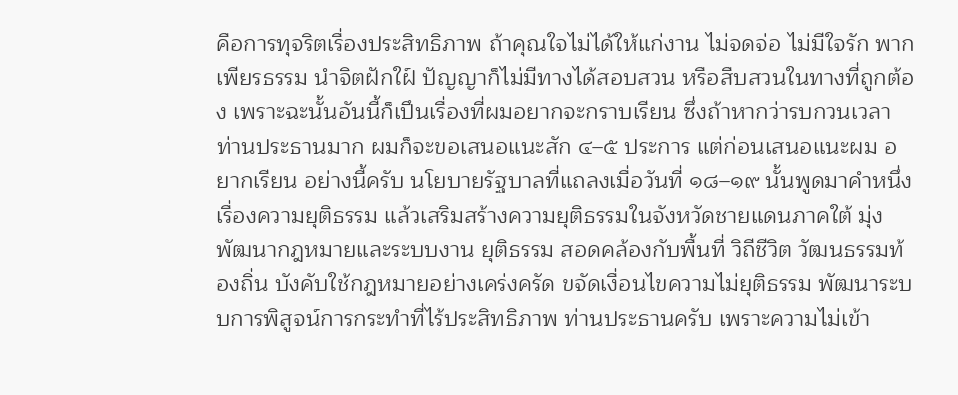คือการทุจริตเรื่องประสิทธิภาพ ถ้าคุณใจไม่ได้ให้แก่งาน ไม่จดจ่อ ไม่มีใจรัก พากเพียรธรรม นําจิตฝักใฝ์ ปัญญาก็ไม่มีทางได้สอบสวน หรือสืบสวนในทางที่ถูกต้อง เพราะฉะนั้นอันนี้ก็เปึนเรื่องที่ผมอยากจะกราบเรียน ซึ่งถ้าหากว่ารบกวนเวลา ท่านประธานมาก ผมก็จะขอเสนอแนะสัก ๔–๕ ประการ แต่ก่อนเสนอแนะผม อยากเรียน อย่างนี้ครับ นโยบายรัฐบาลที่แถลงเมื่อวันที่ ๑๘–๑๙ นั้นพูดมาคําหนึ่งเรื่องความยุติธรรม แล้วเสริมสร้างความยุติธรรมในจังหวัดชายแดนภาคใต้ มุ่งพัฒนากฎหมายและระบบงาน ยุติธรรม สอดคล้องกับพื้นที่ วิถีชีวิต วัฒนธรรมท้องถิ่น บังคับใช้กฎหมายอย่างเคร่งครัด ขจัดเงื่อนไขความไม่ยุติธรรม พัฒนาระบบการพิสูจน์การกระทําที่ไร้ประสิทธิภาพ ท่านประธานครับ เพราะความไม่เข้า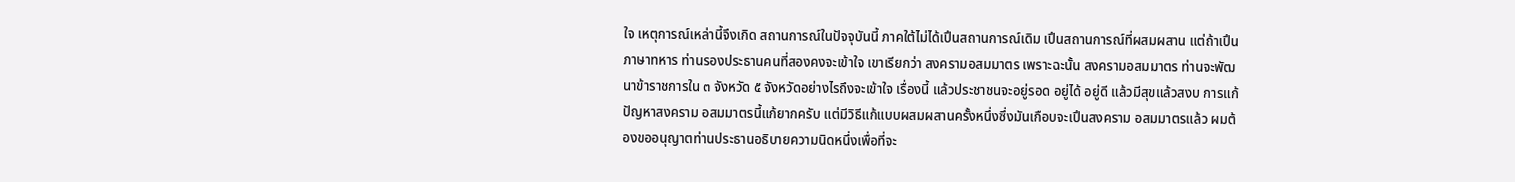ใจ เหตุการณ์เหล่านี้จึงเกิด สถานการณ์ในปัจจุบันนี้ ภาคใต้ไม่ได้เปึนสถานการณ์เดิม เปึนสถานการณ์ที่ผสมผสาน แต่ถ้าเปึนภาษาทหาร ท่านรองประธานคนที่สองคงจะเข้าใจ เขาเรียกว่า สงครามอสมมาตร เพราะฉะนั้น สงครามอสมมาตร ท่านจะพัฒนาข้าราชการใน ๓ จังหวัด ๕ จังหวัดอย่างไรถึงจะเข้าใจ เรื่องนี้ แล้วประชาชนจะอยู่รอด อยู่ได้ อยู่ดี แล้วมีสุขแล้วสงบ การแก้ปัญหาสงคราม อสมมาตรนี้แก้ยากครับ แต่มีวิธีแก้แบบผสมผสานครั้งหนึ่งซึ่งมันเกือบจะเปึนสงคราม อสมมาตรแล้ว ผมต้องขออนุญาตท่านประธานอธิบายความนิดหนึ่งเพื่อที่จะ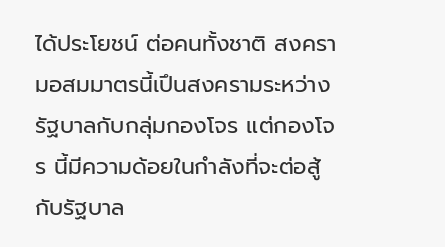ได้ประโยชน์ ต่อคนทั้งชาติ สงครามอสมมาตรนี้เปึนสงครามระหว่างรัฐบาลกับกลุ่มกองโจร แต่กองโจร นี้มีความด้อยในกําลังที่จะต่อสู้กับรัฐบาล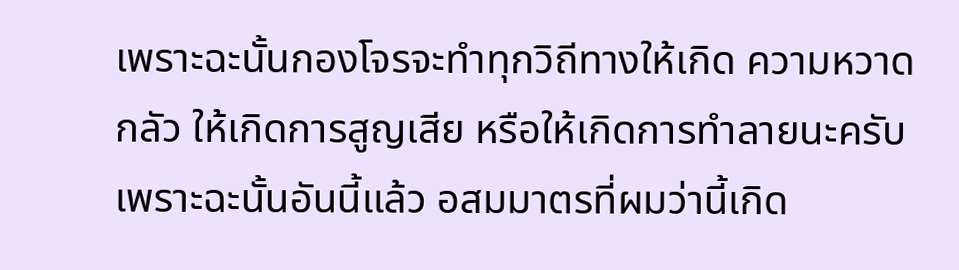เพราะฉะนั้นกองโจรจะทําทุกวิถีทางให้เกิด ความหวาดกลัว ให้เกิดการสูญเสีย หรือให้เกิดการทําลายนะครับ เพราะฉะนั้นอันนี้แล้ว อสมมาตรที่ผมว่านี้เกิด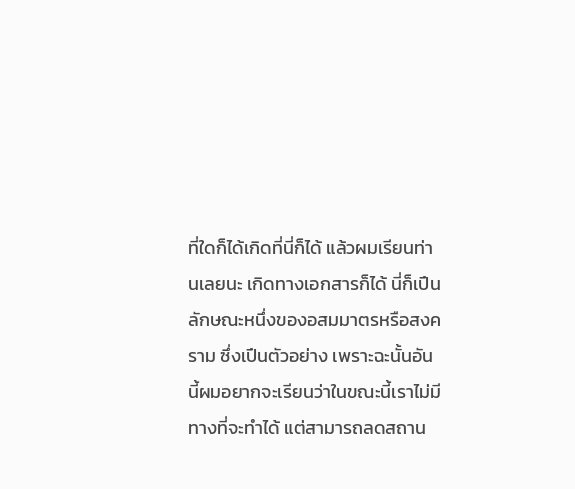ที่ใดก็ได้เกิดที่นี่ก็ได้ แล้วผมเรียนท่านเลยนะ เกิดทางเอกสารก็ได้ นี่ก็เปึนลักษณะหนึ่งของอสมมาตรหรือสงคราม ซึ่งเปึนตัวอย่าง เพราะฉะนั้นอันนี้ผมอยากจะเรียนว่าในขณะนี้เราไม่มีทางที่จะทําได้ แต่สามารถลดสถาน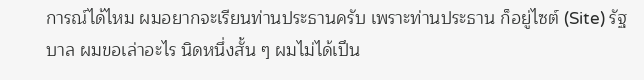การณ์ได้ไหม ผมอยากจะเรียนท่านประธานครับ เพราะท่านประธาน ก็อยู่ไซต์ (Site) รัฐบาล ผมขอเล่าอะไร นิดหนึ่งสั้น ๆ ผมไม่ได้เปึน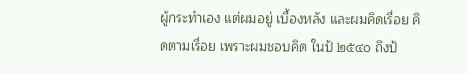ผู้กระทําเอง แต่ผมอยู่ เบื้องหลัง และผมคิดเรื่อย คิดตามเรื่อย เพราะผมชอบคิด ในป้ ๒๕๔๐ ถึงป้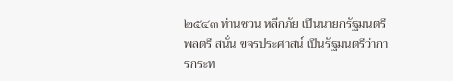๒๕๔๓ ท่านชวน หลีกภัย เปึนนายกรัฐมนตรี พลตรี สนั่น ขจรประศาสน์ เปึนรัฐมนตรีว่าการกระท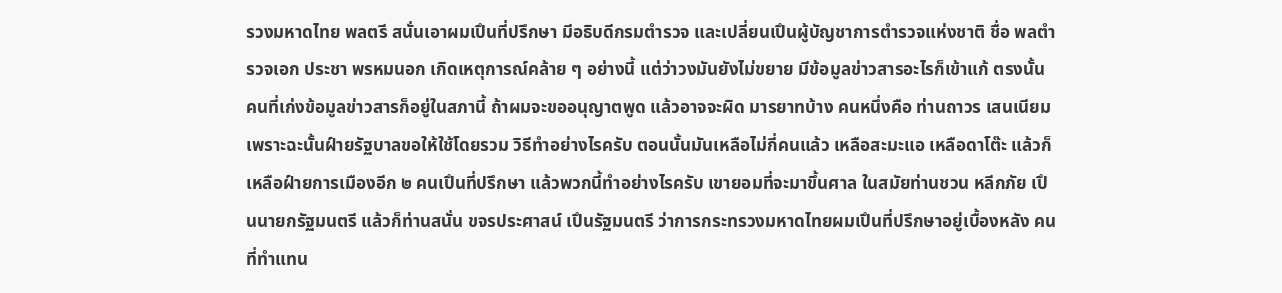รวงมหาดไทย พลตรี สนั่นเอาผมเปึนที่ปรึกษา มีอธิบดีกรมตํารวจ และเปลี่ยนเปึนผู้บัญชาการตํารวจแห่งชาติ ชื่อ พลตํารวจเอก ประชา พรหมนอก เกิดเหตุการณ์คล้าย ๆ อย่างนี้ แต่ว่าวงมันยังไม่ขยาย มีข้อมูลข่าวสารอะไรก็เข้าแก้ ตรงนั้น คนที่เก่งข้อมูลข่าวสารก็อยู่ในสภานี้ ถ้าผมจะขออนุญาตพูด แล้วอาจจะผิด มารยาทบ้าง คนหนึ่งคือ ท่านถาวร เสนเนียม เพราะฉะนั้นฝ์ายรัฐบาลขอให้ใช้โดยรวม วิธีทําอย่างไรครับ ตอนนั้นมันเหลือไม่กี่คนแล้ว เหลือสะมะแอ เหลือดาโต๊ะ แล้วก็เหลือฝ์ายการเมืองอีก ๒ คนเปึนที่ปรึกษา แล้วพวกนี้ทําอย่างไรครับ เขายอมที่จะมาขึ้นศาล ในสมัยท่านชวน หลีกภัย เปึนนายกรัฐมนตรี แล้วก็ท่านสนั่น ขจรประศาสน์ เปึนรัฐมนตรี ว่าการกระทรวงมหาดไทยผมเปึนที่ปรึกษาอยู่เบื้องหลัง คนที่ทําแทน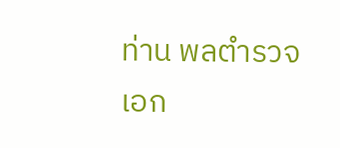ท่าน พลตํารวจเอก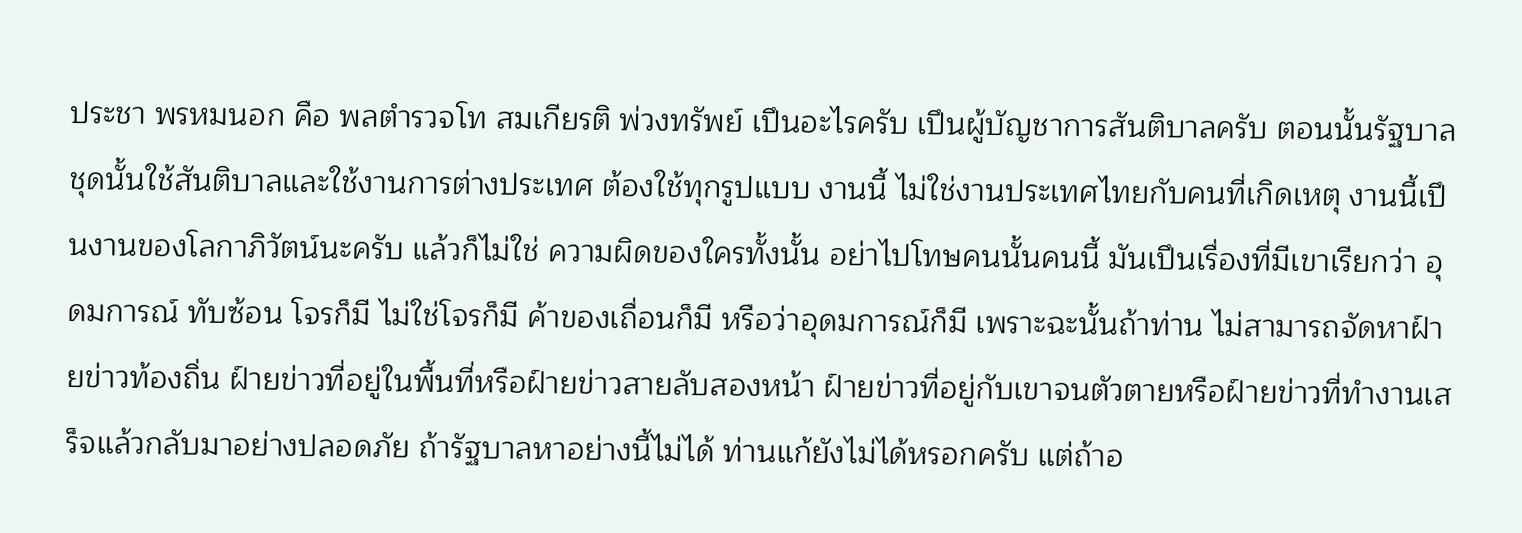ประชา พรหมนอก คือ พลตํารวจโท สมเกียรติ พ่วงทรัพย์ เปึนอะไรครับ เปึนผู้บัญชาการสันติบาลครับ ตอนนั้นรัฐบาลชุดนั้นใช้สันติบาลและใช้งานการต่างประเทศ ต้องใช้ทุกรูปแบบ งานนี้ ไม่ใช่งานประเทศไทยกับคนที่เกิดเหตุ งานนี้เปึนงานของโลกาภิวัตน์นะครับ แล้วก็ไม่ใช่ ความผิดของใครทั้งนั้น อย่าไปโทษคนนั้นคนนี้ มันเปึนเรื่องที่มีเขาเรียกว่า อุดมการณ์ ทับซ้อน โจรก็มี ไม่ใช่โจรก็มี ค้าของเถื่อนก็มี หรือว่าอุดมการณ์ก็มี เพราะฉะนั้นถ้าท่าน ไม่สามารถจัดหาฝ์ายข่าวท้องถิ่น ฝ์ายข่าวที่อยู่ในพื้นที่หรือฝ์ายข่าวสายลับสองหน้า ฝ์ายข่าวที่อยู่กับเขาจนตัวตายหรือฝ์ายข่าวที่ทํางานเสร็จแล้วกลับมาอย่างปลอดภัย ถ้ารัฐบาลหาอย่างนี้ไม่ได้ ท่านแก้ยังไม่ได้หรอกครับ แต่ถ้าอ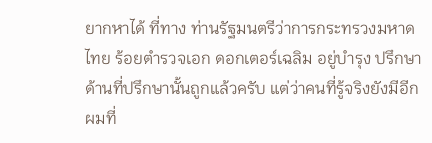ยากหาได้ ที่ทาง ท่านรัฐมนตรีว่าการกระทรวงมหาดไทย ร้อยตํารวจเอก ดอกเตอร์เฉลิม อยู่บํารุง ปรึกษา ด้านที่ปรึกษานั้นถูกแล้วครับ แต่ว่าคนที่รู้จริงยังมีอีก ผมที่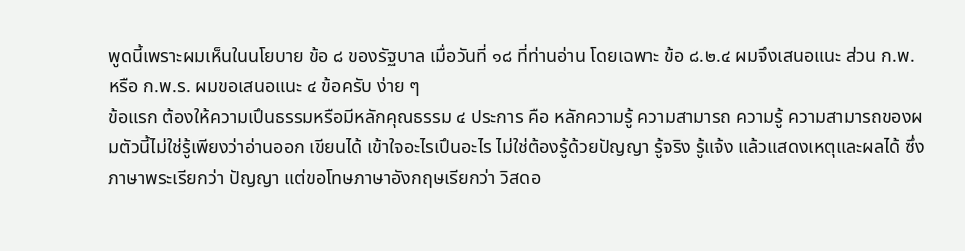พูดนี้เพราะผมเห็นในนโยบาย ข้อ ๘ ของรัฐบาล เมื่อวันที่ ๑๘ ที่ท่านอ่าน โดยเฉพาะ ข้อ ๘.๒.๔ ผมจึงเสนอแนะ ส่วน ก.พ. หรือ ก.พ.ร. ผมขอเสนอแนะ ๔ ข้อครับ ง่าย ๆ
ข้อแรก ต้องให้ความเปึนธรรมหรือมีหลักคุณธรรม ๔ ประการ คือ หลักความรู้ ความสามารถ ความรู้ ความสามารถของผมตัวนี้ไม่ใช่รู้เพียงว่าอ่านออก เขียนได้ เข้าใจอะไรเปึนอะไร ไม่ใช่ต้องรู้ด้วยปัญญา รู้จริง รู้แจ้ง แล้วแสดงเหตุและผลได้ ซึ่งภาษาพระเรียกว่า ปัญญา แต่ขอโทษภาษาอังกฤษเรียกว่า วิสดอ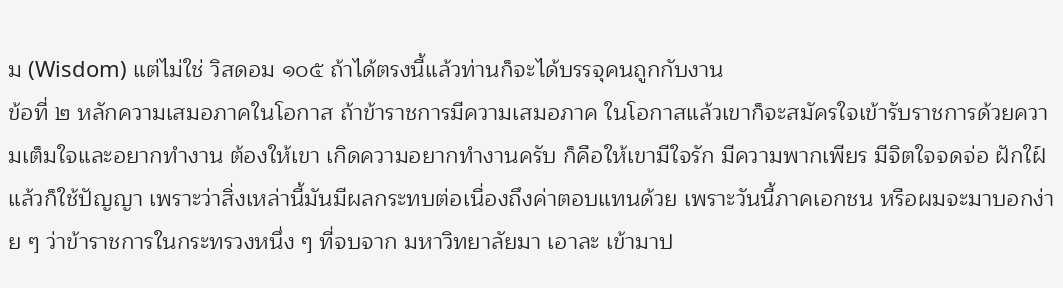ม (Wisdom) แต่ไม่ใช่ วิสดอม ๑๐๕ ถ้าได้ตรงนี้แล้วท่านก็จะได้บรรจุคนถูกกับงาน
ข้อที่ ๒ หลักความเสมอภาคในโอกาส ถ้าข้าราชการมีความเสมอภาค ในโอกาสแล้วเขาก็จะสมัครใจเข้ารับราชการด้วยความเต็มใจและอยากทํางาน ต้องให้เขา เกิดความอยากทํางานครับ ก็คือให้เขามีใจรัก มีความพากเพียร มีจิตใจจดจ่อ ฝักใฝ์ แล้วก็ใช้ปัญญา เพราะว่าสิ่งเหล่านี้มันมีผลกระทบต่อเนื่องถึงค่าตอบแทนด้วย เพราะวันนี้ภาคเอกชน หรือผมจะมาบอกง่าย ๆ ว่าข้าราชการในกระทรวงหนึ่ง ๆ ที่จบจาก มหาวิทยาลัยมา เอาละ เข้ามาป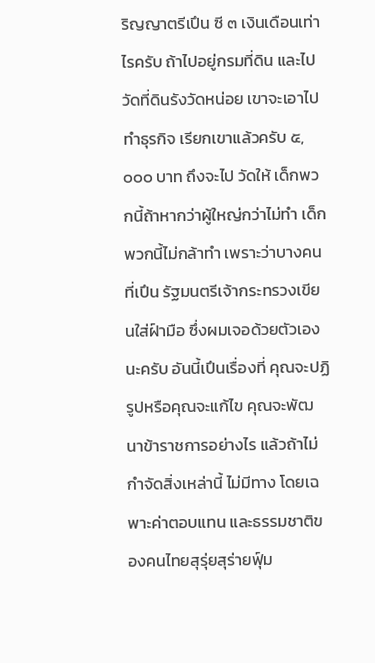ริญญาตรีเปึน ซี ๓ เงินเดือนเท่าไรครับ ถ้าไปอยู่กรมที่ดิน และไปวัดที่ดินรังวัดหน่อย เขาจะเอาไปทําธุรกิจ เรียกเขาแล้วครับ ๕,๐๐๐ บาท ถึงจะไป วัดให้ เด็กพวกนี้ถ้าหากว่าผู้ใหญ่กว่าไม่ทํา เด็กพวกนี้ไม่กล้าทํา เพราะว่าบางคนที่เปึน รัฐมนตรีเจ้ากระทรวงเขียนใส่ฝ์ามือ ซึ่งผมเจอด้วยตัวเองนะครับ อันนี้เปึนเรื่องที่ คุณจะปฏิรูปหรือคุณจะแก้ไข คุณจะพัฒนาข้าราชการอย่างไร แล้วถ้าไม่กําจัดสิ่งเหล่านี้ ไม่มีทาง โดยเฉพาะค่าตอบแทน และธรรมชาติของคนไทยสุรุ่ยสุร่ายฟุ์ม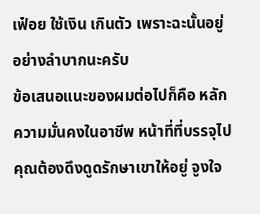เฟ๋อย ใช้เงิน เกินตัว เพราะฉะนั้นอยู่อย่างลําบากนะครับ
ข้อเสนอแนะของผมต่อไปก็คือ หลักความมั่นคงในอาชีพ หน้าที่ที่บรรจุไป คุณต้องดึงดูดรักษาเขาให้อยู่ จูงใจ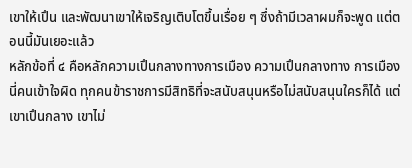เขาให้เปึน และพัฒนาเขาให้เจริญเติบโตขึ้นเรื่อย ๆ ซึ่งถ้ามีเวลาผมก็จะพูด แต่ตอนนี้มันเยอะแล้ว
หลักข้อที่ ๔ คือหลักความเปึนกลางทางการเมือง ความเปึนกลางทาง การเมืองนี่คนเข้าใจผิด ทุกคนข้าราชการมีสิทธิที่จะสนับสนุนหรือไม่สนับสนุนใครก็ได้ แต่เขาเปึนกลาง เขาไม่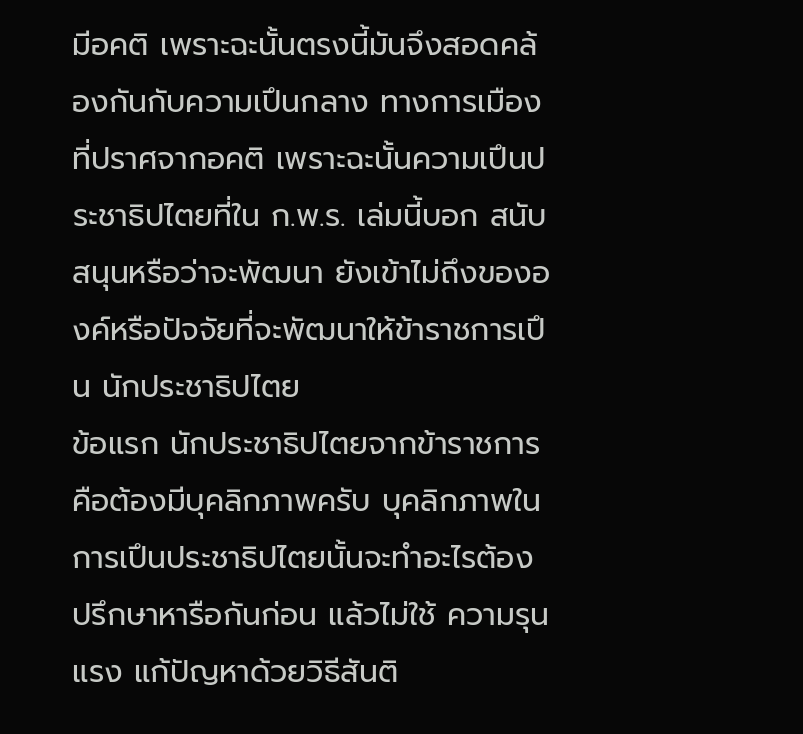มีอคติ เพราะฉะนั้นตรงนี้มันจึงสอดคล้องกันกับความเปึนกลาง ทางการเมืองที่ปราศจากอคติ เพราะฉะนั้นความเปึนประชาธิปไตยที่ใน ก.พ.ร. เล่มนี้บอก สนับสนุนหรือว่าจะพัฒนา ยังเข้าไม่ถึงขององค์หรือปัจจัยที่จะพัฒนาให้ข้าราชการเปึน นักประชาธิปไตย
ข้อแรก นักประชาธิปไตยจากข้าราชการคือต้องมีบุคลิกภาพครับ บุคลิกภาพในการเปึนประชาธิปไตยนั้นจะทําอะไรต้องปรึกษาหารือกันก่อน แล้วไม่ใช้ ความรุนแรง แก้ปัญหาด้วยวิธีสันติ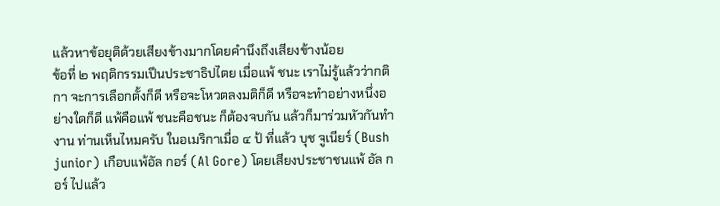แล้วหาข้อยุติด้วยเสียงข้างมากโดยคํานึงถึงเสียงข้างน้อย
ข้อที่ ๒ พฤติกรรมเปึนประชาธิปไตย เมื่อแพ้ ชนะ เราไม่รู้แล้วว่ากติกา จะการเลือกตั้งก็ดี หรือจะโหวตลงมติก็ดี หรือจะทําอย่างหนึ่งอย่างใดก็ดี แพ้คือแพ้ ชนะคือชนะ ก็ต้องจบกัน แล้วก็มาร่วมหัวกันทํางาน ท่านเห็นไหมครับ ในอเมริกาเมื่อ ๔ ป้ ที่แล้ว บุช จูเนียร์ (Bush junior) เกือบแพ้อัล กอร์ (Al Gore) โดยเสียงประชาชนแพ้ อัล กอร์ ไปแล้ว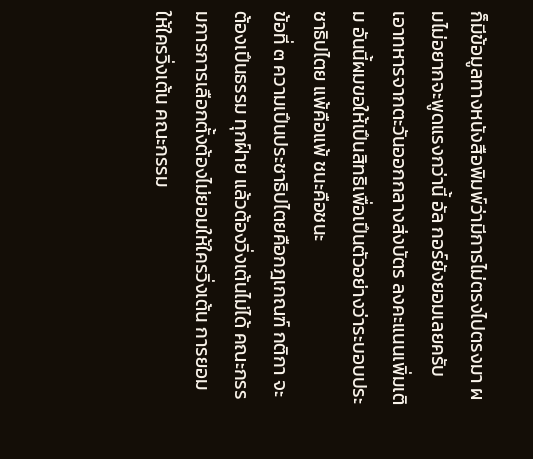ก็มีข้อมูลทางหนังสือพิมพ์ว่ามีการไม่ตรงไปตรงมา ผมไม่อยากจะพูดแรงกว่านี้ อัล กอร์ยังยอมเลยครับ เอาทหารจากตะวันออกกลางส่งบัตร ลงคะแนนเพิ่มเติม อันนี้ผมขอให้เปึนสิทธิเพื่อเปึนตัวอย่างว่าระบอบประชาธิปไตย แพ้คือแพ้ ชนะคือชนะ
ข้อที่ ๓ ความเปึนประชาธิปไตยคือกฎเกณฑ์ กติกา จะต้องเปึนธรรม ทุกฝ์าย แล้วต้องวิ่งเต้นไม่ได้ คณะกรรมการการเลือกตั้งต้องไม่ยอมให้ใครวิ่งเต้น การยอมให้ใครวิ่งเต้น คณะกรรม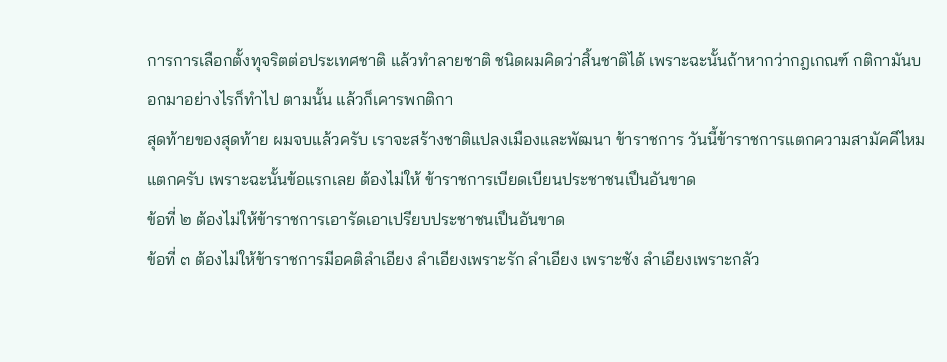การการเลือกตั้งทุจริตต่อประเทศชาติ แล้วทําลายชาติ ชนิดผมคิดว่าสิ้นชาติได้ เพราะฉะนั้นถ้าหากว่ากฎเกณฑ์ กติกามันบอกมาอย่างไรก็ทําไป ตามนั้น แล้วก็เคารพกติกา
สุดท้ายของสุดท้าย ผมจบแล้วครับ เราจะสร้างชาติแปลงเมืองและพัฒนา ข้าราชการ วันนี้ข้าราชการแตกความสามัคคีไหม แตกครับ เพราะฉะนั้นข้อแรกเลย ต้องไม่ให้ ข้าราชการเบียดเบียนประชาชนเปึนอันขาด
ข้อที่ ๒ ต้องไม่ให้ข้าราชการเอารัดเอาเปรียบประชาชนเปึนอันขาด
ข้อที่ ๓ ต้องไม่ให้ข้าราชการมีอคติลําเอียง ลําเอียงเพราะรัก ลําเอียง เพราะชัง ลําเอียงเพราะกลัว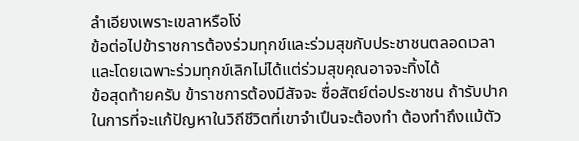ลําเอียงเพราะเขลาหรือโง่
ข้อต่อไปข้าราชการต้องร่วมทุกข์และร่วมสุขกับประชาชนตลอดเวลา และโดยเฉพาะร่วมทุกข์เลิกไม่ได้แต่ร่วมสุขคุณอาจจะทิ้งได้
ข้อสุดท้ายครับ ข้าราชการต้องมีสัจจะ ซื่อสัตย์ต่อประชาชน ถ้ารับปาก ในการที่จะแก้ปัญหาในวิถีชีวิตที่เขาจําเปึนจะต้องทํา ต้องทําถึงแม้ตัว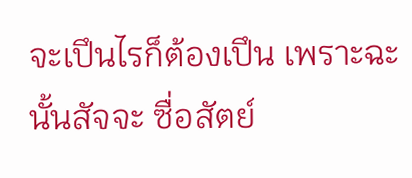จะเปึนไรก็ต้องเปึน เพราะฉะนั้นสัจจะ ซื่อสัตย์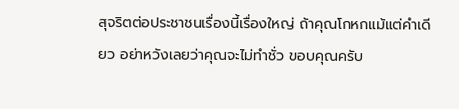สุจริตต่อประชาชนเรื่องนี้เรื่องใหญ่ ถ้าคุณโกหกแม้แต่คําเดียว อย่าหวังเลยว่าคุณจะไม่ทําชั่ว ขอบคุณครับ